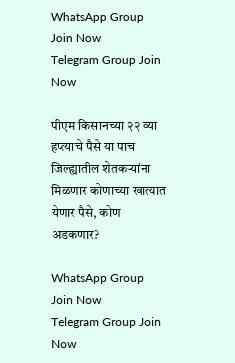WhatsApp Group Join Now
Telegram Group Join Now

पीएम किसानच्या २२ व्या हप्त्याचे पैसे या पाच जिल्ह्यातील शेतकऱ्यांना मिळणार कोणाच्या खात्यात येणार पैसे, कोण अडकणार?

WhatsApp Group Join Now
Telegram Group Join Now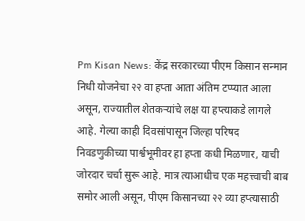Pm Kisan News: केंद्र सरकारच्या पीएम किसान सन्मान निधी योजनेचा २२ वा हप्ता आता अंतिम टप्प्यात आला असून, राज्यातील शेतकऱ्यांचे लक्ष या हप्त्याकडे लागले आहे. गेल्या काही दिवसांपासून जिल्हा परिषद निवडणुकीच्या पार्श्वभूमीवर हा हप्ता कधी मिळणार, याची जोरदार चर्चा सुरू आहे. मात्र त्याआधीच एक महत्त्वाची बाब समोर आली असून, पीएम किसानच्या २२ व्या हप्त्यासाठी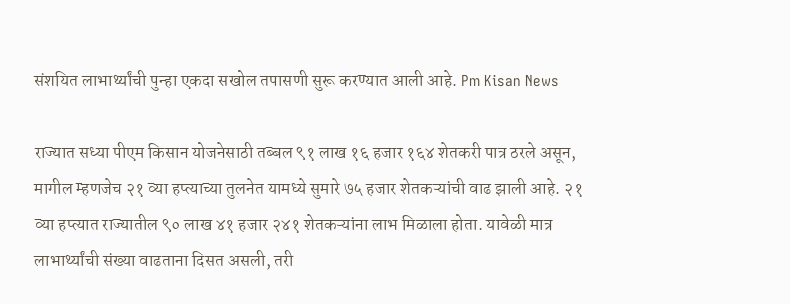संशयित लाभार्थ्यांची पुन्हा एकदा सखोल तपासणी सुरू करण्यात आली आहे. Pm Kisan News

राज्यात सध्या पीएम किसान योजनेसाठी तब्बल ९१ लाख १६ हजार १६४ शेतकरी पात्र ठरले असून, मागील म्हणजेच २१ व्या हप्त्याच्या तुलनेत यामध्ये सुमारे ७५ हजार शेतकऱ्यांची वाढ झाली आहे. २१ व्या हप्त्यात राज्यातील ९० लाख ४१ हजार २४१ शेतकऱ्यांना लाभ मिळाला होता. यावेळी मात्र लाभार्थ्यांची संख्या वाढताना दिसत असली, तरी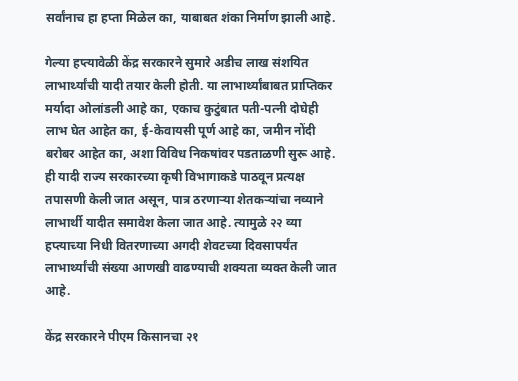सर्वांनाच हा हप्ता मिळेल का, याबाबत शंका निर्माण झाली आहे.

गेल्या हप्त्यावेळी केंद्र सरकारने सुमारे अडीच लाख संशयित लाभार्थ्यांची यादी तयार केली होती. या लाभार्थ्यांबाबत प्राप्तिकर मर्यादा ओलांडली आहे का, एकाच कुटुंबात पती-पत्नी दोघेही लाभ घेत आहेत का, ई-केवायसी पूर्ण आहे का, जमीन नोंदी बरोबर आहेत का, अशा विविध निकषांवर पडताळणी सुरू आहे. ही यादी राज्य सरकारच्या कृषी विभागाकडे पाठवून प्रत्यक्ष तपासणी केली जात असून, पात्र ठरणाऱ्या शेतकऱ्यांचा नव्याने लाभार्थी यादीत समावेश केला जात आहे. त्यामुळे २२ व्या हप्त्याच्या निधी वितरणाच्या अगदी शेवटच्या दिवसापर्यंत लाभार्थ्यांची संख्या आणखी वाढण्याची शक्यता व्यक्त केली जात आहे.

केंद्र सरकारने पीएम किसानचा २१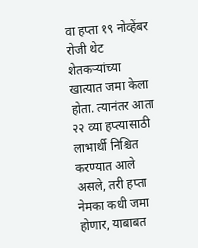वा हप्ता १९ नोव्हेंबर रोजी थेट शेतकऱ्यांच्या खात्यात जमा केला होता. त्यानंतर आता २२ व्या हप्त्यासाठी लाभार्थी निश्चित करण्यात आले असले, तरी हप्ता नेमका कधी जमा होणार, याबाबत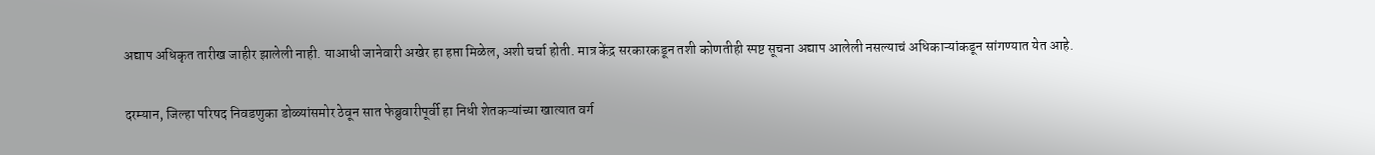अद्याप अधिकृत तारीख जाहीर झालेली नाही. याआधी जानेवारी अखेर हा हप्ता मिळेल, अशी चर्चा होती. मात्र केंद्र सरकारकडून तशी कोणतीही स्पष्ट सूचना अद्याप आलेली नसल्याचं अधिकाऱ्यांकडून सांगण्यात येत आहे.

दरम्यान, जिल्हा परिषद निवडणुका डोळ्यांसमोर ठेवून सात फेब्रुवारीपूर्वी हा निधी शेतकऱ्यांच्या खात्यात वर्ग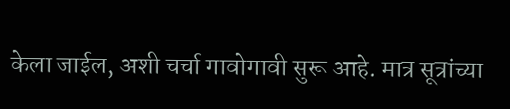केला जाईल, अशी चर्चा गावोगावी सुरू आहे. मात्र सूत्रांच्या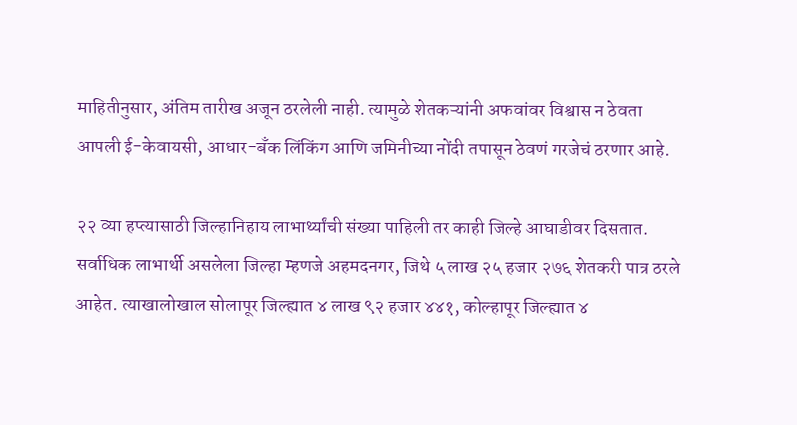माहितीनुसार, अंतिम तारीख अजून ठरलेली नाही. त्यामुळे शेतकऱ्यांनी अफवांवर विश्वास न ठेवता आपली ई-केवायसी, आधार-बँक लिंकिंग आणि जमिनीच्या नोंदी तपासून ठेवणं गरजेचं ठरणार आहे.

२२ व्या हप्त्यासाठी जिल्हानिहाय लाभार्थ्यांची संख्या पाहिली तर काही जिल्हे आघाडीवर दिसतात. सर्वाधिक लाभार्थी असलेला जिल्हा म्हणजे अहमदनगर, जिथे ५ लाख २५ हजार २७६ शेतकरी पात्र ठरले आहेत. त्याखालोखाल सोलापूर जिल्ह्यात ४ लाख ९२ हजार ४४१, कोल्हापूर जिल्ह्यात ४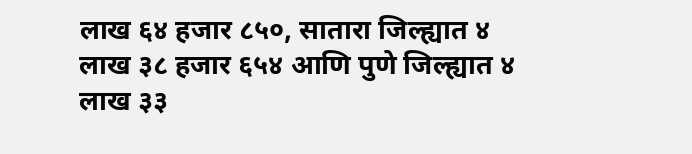लाख ६४ हजार ८५०, सातारा जिल्ह्यात ४ लाख ३८ हजार ६५४ आणि पुणे जिल्ह्यात ४ लाख ३३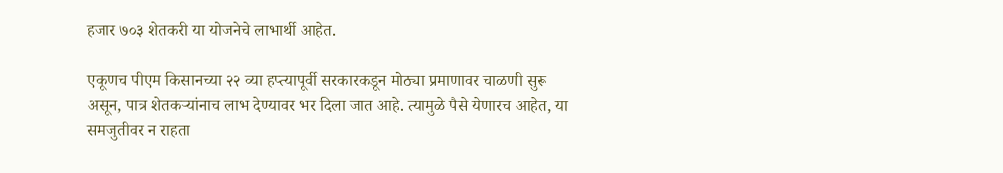हजार ७०३ शेतकरी या योजनेचे लाभार्थी आहेत.

एकूणच पीएम किसानच्या २२ व्या हप्त्यापूर्वी सरकारकडून मोठ्या प्रमाणावर चाळणी सुरू असून, पात्र शेतकऱ्यांनाच लाभ देण्यावर भर दिला जात आहे. त्यामुळे पैसे येणारच आहेत, या समजुतीवर न राहता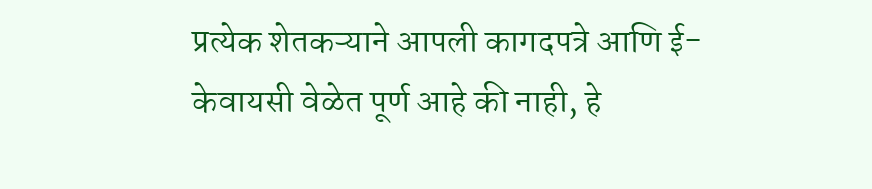प्रत्येक शेतकऱ्याने आपली कागदपत्रे आणि ई-केवायसी वेळेत पूर्ण आहे की नाही, हे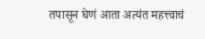तपासून घेणं आता अत्यंत महत्त्वाचं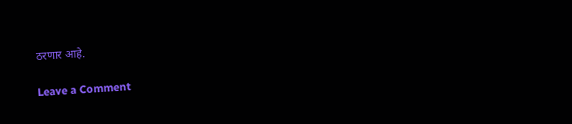ठरणार आहे.

Leave a Comment